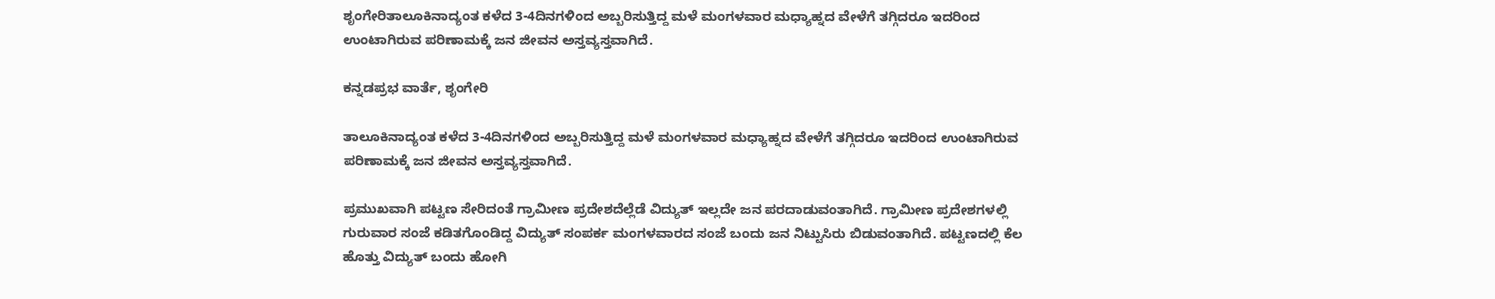ಶೃಂಗೇರಿತಾಲೂಕಿನಾದ್ಯಂತ ಕಳೆದ 3-4ದಿನಗಳಿಂದ ಅಬ್ಬರಿಸುತ್ತಿದ್ದ ಮಳೆ ಮಂಗಳವಾರ ಮಧ್ಯಾಹ್ನದ ವೇಳೆಗೆ ತಗ್ಗಿದರೂ ಇದರಿಂದ ಉಂಟಾಗಿರುವ ಪರಿಣಾಮಕ್ಕೆ ಜನ ಜೀವನ ಅಸ್ತವ್ಯಸ್ತವಾಗಿದೆ.

ಕನ್ನಡಪ್ರಭ ವಾರ್ತೆ, ಶೃಂಗೇರಿ

ತಾಲೂಕಿನಾದ್ಯಂತ ಕಳೆದ 3-4ದಿನಗಳಿಂದ ಅಬ್ಬರಿಸುತ್ತಿದ್ದ ಮಳೆ ಮಂಗಳವಾರ ಮಧ್ಯಾಹ್ನದ ವೇಳೆಗೆ ತಗ್ಗಿದರೂ ಇದರಿಂದ ಉಂಟಾಗಿರುವ ಪರಿಣಾಮಕ್ಕೆ ಜನ ಜೀವನ ಅಸ್ತವ್ಯಸ್ತವಾಗಿದೆ.

ಪ್ರಮುಖವಾಗಿ ಪಟ್ಟಣ ಸೇರಿದಂತೆ ಗ್ರಾಮೀಣ ಪ್ರದೇಶದೆಲ್ಲೆಡೆ ವಿದ್ಯುತ್ ಇಲ್ಲದೇ ಜನ ಪರದಾಡುವಂತಾಗಿದೆ. ಗ್ರಾಮೀಣ ಪ್ರದೇಶಗಳಲ್ಲಿ ಗುರುವಾರ ಸಂಜೆ ಕಡಿತಗೊಂಡಿದ್ದ ವಿದ್ಯುತ್ ಸಂಪರ್ಕ ಮಂಗಳವಾರದ ಸಂಜೆ ಬಂದು ಜನ ನಿಟ್ಟುಸಿರು ಬಿಡುವಂತಾಗಿದೆ. ಪಟ್ಟಣದಲ್ಲಿ ಕೆಲ ಹೊತ್ತು ವಿದ್ಯುತ್ ಬಂದು ಹೋಗಿ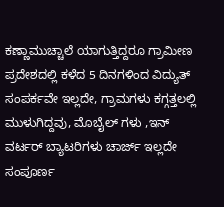ಕಣ್ಣಾಮುಚ್ಚಾಲೆ ಯಾಗುತ್ತಿದ್ದರೂ ಗ್ರಾಮೀಣ ಪ್ರದೇಶದಲ್ಲಿ ಕಳೆದ 5 ದಿನಗಳಿಂದ ವಿದ್ಯುತ್ ಸಂಪರ್ಕವೇ ಇಲ್ಲದೇ, ಗ್ರಾಮಗಳು ಕಗ್ಗತ್ತಲಲ್ಲಿ ಮುಳುಗಿದ್ದವು, ಮೊಬೈಲ್ ಗಳು ,ಇನ್ ವರ್ಟರ್ ಬ್ಯಾಟರಿಗಳು ಚಾರ್ಜ್ ಇಲ್ಲದೇ ಸಂಪೂರ್ಣ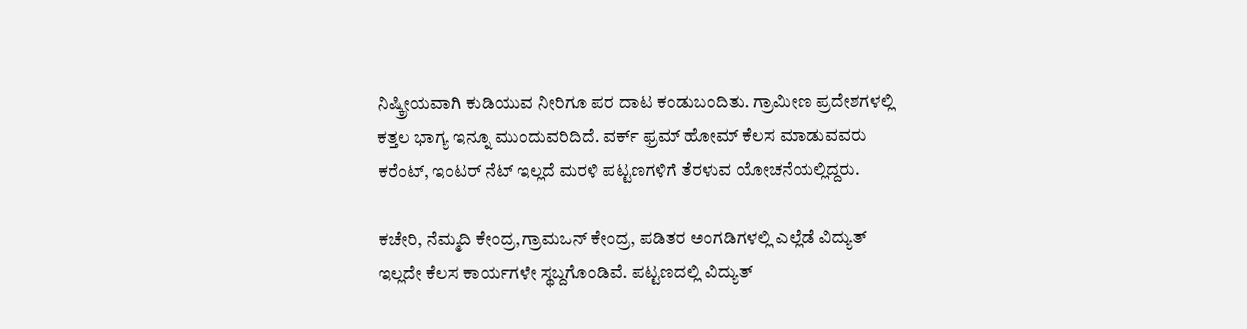ನಿಷ್ಕ್ರೀಯವಾಗಿ ಕುಡಿಯುವ ನೀರಿಗೂ ಪರ ದಾಟ ಕಂಡುಬಂದಿತು. ಗ್ರಾಮೀಣ ಪ್ರದೇಶಗಳಲ್ಲಿ ಕತ್ತಲ ಭಾಗ್ಯ ಇನ್ನೂ ಮುಂದುವರಿದಿದೆ. ವರ್ಕ್ ಫ್ರಮ್ ಹೋಮ್ ಕೆಲಸ ಮಾಡುವವರು ಕರೆಂಟ್, ಇಂಟರ್ ನೆಟ್ ಇಲ್ಲದೆ ಮರಳಿ ಪಟ್ಟಣಗಳಿಗೆ ತೆರಳುವ ಯೋಚನೆಯಲ್ಲಿದ್ದರು.

ಕಚೇರಿ, ನೆಮ್ಮದಿ ಕೇಂದ್ರ,ಗ್ರಾಮಒನ್ ಕೇಂದ್ರ, ಪಡಿತರ ಅಂಗಡಿಗಳಲ್ಲಿ ಎಲ್ಲೆಡೆ ವಿದ್ಯುತ್ ಇಲ್ಲದೇ ಕೆಲಸ ಕಾರ್ಯಗಳೇ ಸ್ಥಬ್ದಗೊಂಡಿವೆ. ಪಟ್ಟಣದಲ್ಲಿ ವಿದ್ಯುತ್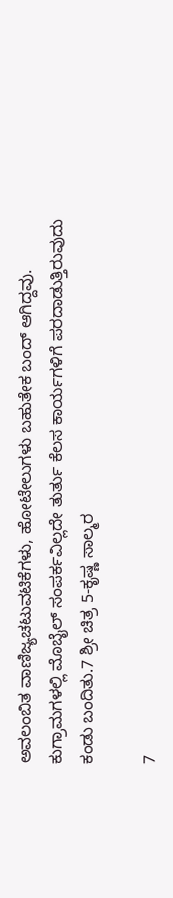ಅವಲಂಬಿತ ವಾಣಿಜ್ಯಚಟುವಟಿಕೆಗಳು, ಹೋಟೇಲುಗಳು ಬಹುತೇಕ ಬಂದ್ ಆಗಿದ್ದವು. ಕುಗ್ರಾಮಗಳಲ್ಲಿ ಮೊಬೈಲ್ ಸಂಪರ್ಕವಿಲ್ಲದೇ ತುರ್ತು ಕೆಲಸ ಕಾರ್ಯಗಳಿಗೆ ಪರದಾಡುತ್ತಿರುವುದು ಕಂಡು ಬಂದಿತು.7 ಶ್ರೀ ಚಿತ್ರ 5-ಕೃಷ್ಣ ಸಾಲ್ಮರ

7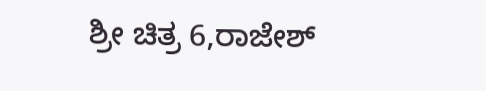ಶ್ರೀ ಚಿತ್ರ 6,ರಾಜೇಶ್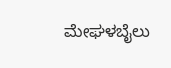ಮೇಘಳಬೈಲು